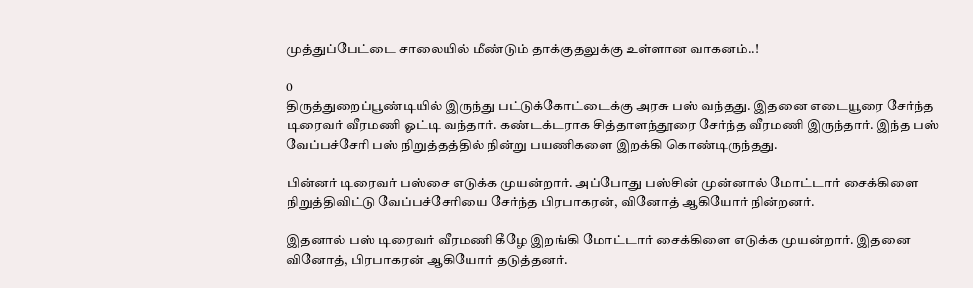முத்துப்பேட்டை சாலையில் மீண்டும் தாக்குதலுக்கு உள்ளான வாகனம்..!

0
திருத்துறைப்பூண்டியில் இருந்து பட்டுக்கோட்டைக்கு அரசு பஸ் வந்தது. இதனை எடையூரை சேர்ந்த டிரைவர் வீரமணி ஓட்டி வந்தார். கண்டக்டராக சித்தாளந்தூரை சேர்ந்த வீரமணி இருந்தார். இந்த பஸ் வேப்பச்சேரி பஸ் நிறுத்தத்தில் நின்று பயணிகளை இறக்கி கொண்டிருந்தது.

பின்னர் டிரைவர் பஸ்சை எடுக்க முயன்றார். அப்போது பஸ்சின் முன்னால் மோட்டார் சைக்கிளை நிறுத்திவிட்டு வேப்பச்சேரியை சேர்ந்த பிரபாகரன், வினோத் ஆகியோர் நின்றனர்.

இதனால் பஸ் டிரைவர் வீரமணி கீழே இறங்கி மோட்டார் சைக்கிளை எடுக்க முயன்றார். இதனை வினோத், பிரபாகரன் ஆகியோர் தடுத்தனர்.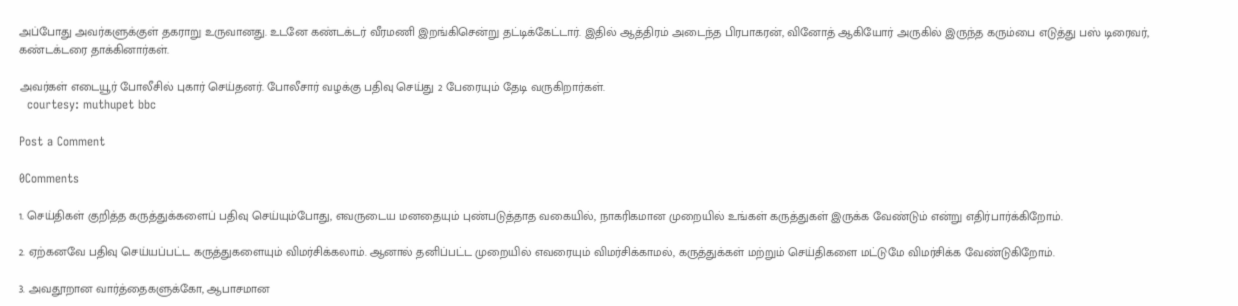அப்போது அவர்களுக்குள் தகராறு உருவானது. உடனே கண்டக்டர் வீரமணி இறங்கிசென்று தட்டிக்கேட்டார். இதில் ஆத்திரம் அடைந்த பிரபாகரன், வினோத் ஆகியோர் அருகில் இருந்த கரும்பை எடுத்து பஸ் டிரைவர், கண்டக்டரை தாக்கினார்கள்.

அவர்கள் எடையூர் போலீசில் புகார் செய்தனர். போலீசார் வழக்கு பதிவு செய்து 2 பேரையும் தேடி வருகிறார்கள்.
  courtesy: muthupet bbc

Post a Comment

0Comments

1. செய்திகள் குறித்த கருத்துக்களைப் பதிவு செய்யும்போது, எவருடைய மனதையும் புண்படுத்தாத வகையில், நாகரிகமான முறையில் உங்கள் கருத்துகள் இருக்க வேண்டும் என்று எதிர்பார்க்கிறோம்.

2. ஏற்கனவே பதிவு செய்யப்பட்ட கருத்துகளையும் விமர்சிக்கலாம். ஆனால் தனிப்பட்ட முறையில் எவரையும் விமர்சிக்காமல், கருத்துக்கள் மற்றும் செய்திகளை மட்டுமே விமர்சிக்க வேண்டுகிறோம்.

3. அவதூறான வார்த்தைகளுக்கோ, ஆபாசமான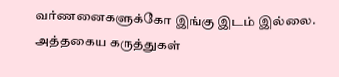வர்ணனைகளுக்கோ இங்கு இடம் இல்லை. அத்தகைய கருத்துகள்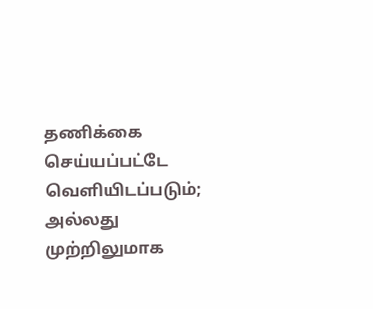தணிக்கை செய்யப்பட்டே வெளியிடப்படும்; அல்லது முற்றிலுமாக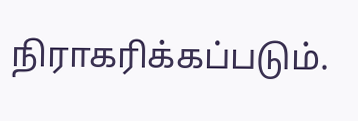நிராகரிக்கப்படும்.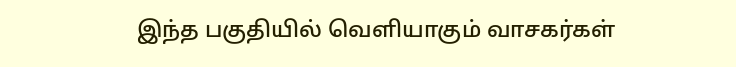இந்த பகுதியில் வெளியாகும் வாசகர்கள்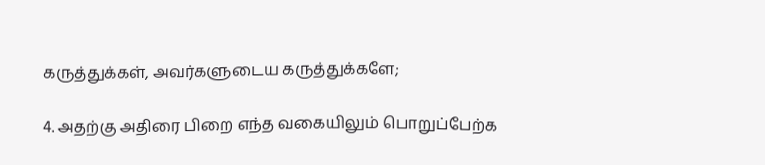கருத்துக்கள், அவர்களுடைய கருத்துக்களே;

4. அதற்கு அதிரை பிறை எந்த வகையிலும் பொறுப்பேற்க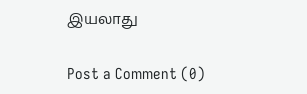இயலாது

Post a Comment (0)